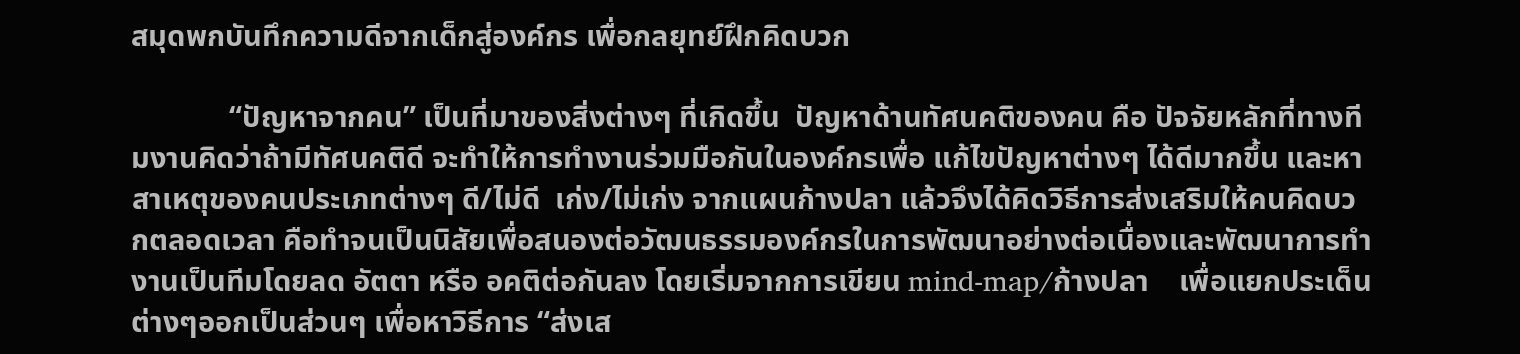สมุดพกบันทึกความดีจากเด็กสู่องค์กร เพื่อกลยุทย์ฝึกคิดบวก

             “ปัญหาจากคน” เป็นที่มาของสิ่งต่างๆ ที่เกิดขึ้น  ปัญหาด้านทัศนคติของคน คือ ปัจจัยหลักที่ทางทีมงานคิดว่าถ้ามีทัศนคติดี จะทำให้การทำงานร่วมมือกันในองค์กรเพื่อ แก้ไขปัญหาต่างๆ ได้ดีมากขึ้น และหาสาเหตุของคนประเภทต่างๆ ดี/ไม่ดี  เก่ง/ไม่เก่ง จากแผนก้างปลา แล้วจึงได้คิดวิธีการส่งเสริมให้คนคิดบวกตลอดเวลา คือทำจนเป็นนิสัยเพื่อสนองต่อวัฒนธรรมองค์กรในการพัฒนาอย่างต่อเนื่องและพัฒนาการทำงานเป็นทีมโดยลด อัตตา หรือ อคติต่อกันลง โดยเริ่มจากการเขียน mind-map/ก้างปลา    เพื่อแยกประเด็นต่างๆออกเป็นส่วนๆ เพื่อหาวิธีการ “ส่งเส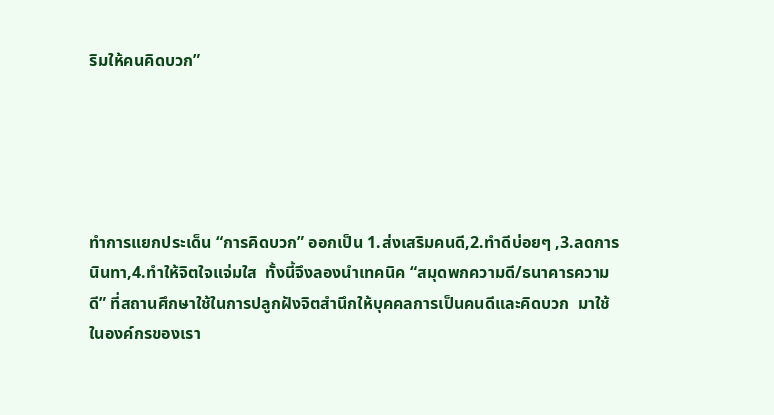ริมให้คนคิดบวก”





ทำการแยกประเด็น “การคิดบวก” ออกเป็น 1.ส่งเสริมคนดี,2.ทำดีบ่อยๆ ,3.ลดการนินทา,4.ทำให้จิตใจแจ่มใส  ทั้งนี้จึงลองนำเทคนิค “สมุดพกความดี/ธนาคารความดี” ที่สถานศึกษาใช้ในการปลูกฝังจิตสำนึกให้บุคคลการเป็นคนดีและคิดบวก  มาใช้ในองค์กรของเรา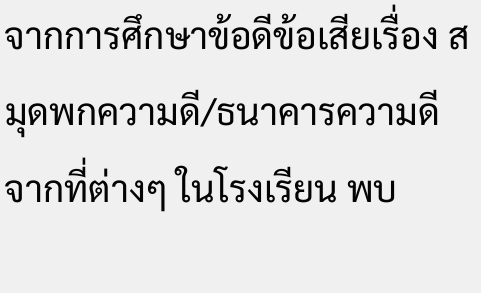จากการศึกษาข้อดีข้อเสียเรื่อง สมุดพกความดี/ธนาคารความดี จากที่ต่างๆ ในโรงเรียน พบ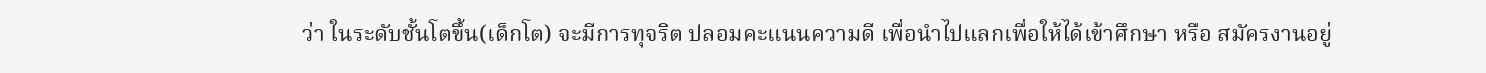ว่า ในระดับชั้นโตขึ้น(เด็กโต) จะมีการทุจริต ปลอมคะแนนความดี เพื่อนำไปแลกเพื่อให้ได้เข้าศึกษา หรือ สมัครงานอยู่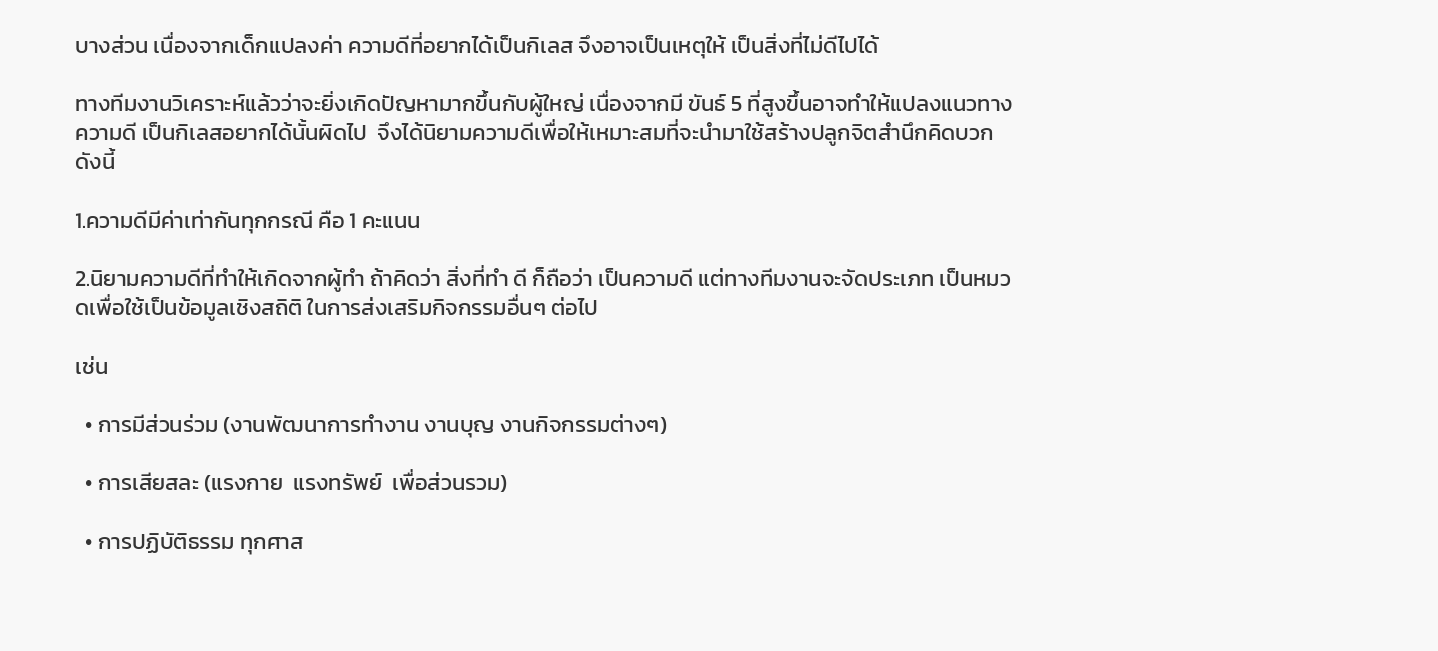บางส่วน เนื่องจากเด็กแปลงค่า ความดีที่อยากได้เป็นกิเลส จึงอาจเป็นเหตุให้ เป็นสิ่งที่ไม่ดีไปได้

ทางทีมงานวิเคราะห์แล้วว่าจะยิ่งเกิดปัญหามากขึ้นกับผู้ใหญ่ เนื่องจากมี ขันธ์ 5 ที่สูงขึ้นอาจทำให้แปลงแนวทางความดี เป็นกิเลสอยากได้นั้นผิดไป  จึงได้นิยามความดีเพื่อให้เหมาะสมที่จะนำมาใช้สร้างปลูกจิตสำนึกคิดบวกดังนี้

1.ความดีมีค่าเท่ากันทุกกรณี คือ 1 คะแนน

2.นิยามความดีที่ทำให้เกิดจากผู้ทำ ถ้าคิดว่า สิ่งที่ทำ ดี ก็ถือว่า เป็นความดี แต่ทางทีมงานจะจัดประเภท เป็นหมวดเพื่อใช้เป็นข้อมูลเชิงสถิติ ในการส่งเสริมกิจกรรมอื่นๆ ต่อไป

เช่น

  • การมีส่วนร่วม (งานพัฒนาการทำงาน งานบุญ งานกิจกรรมต่างๆ)

  • การเสียสละ (แรงกาย  แรงทรัพย์  เพื่อส่วนรวม)

  • การปฏิบัติธรรม ทุกศาส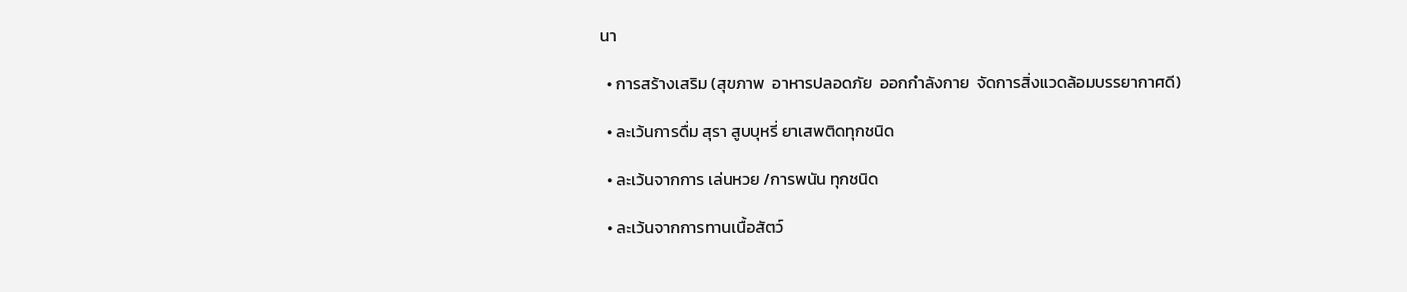นา

  • การสร้างเสริม (สุขภาพ  อาหารปลอดภัย  ออกกำลังกาย  จัดการสิ่งแวดล้อมบรรยากาศดี)

  • ละเว้นการดื่ม สุรา สูบบุหรี่ ยาเสพติดทุกชนิด

  • ละเว้นจากการ เล่นหวย /การพนัน ทุกชนิด

  • ละเว้นจากการทานเนื้อสัตว์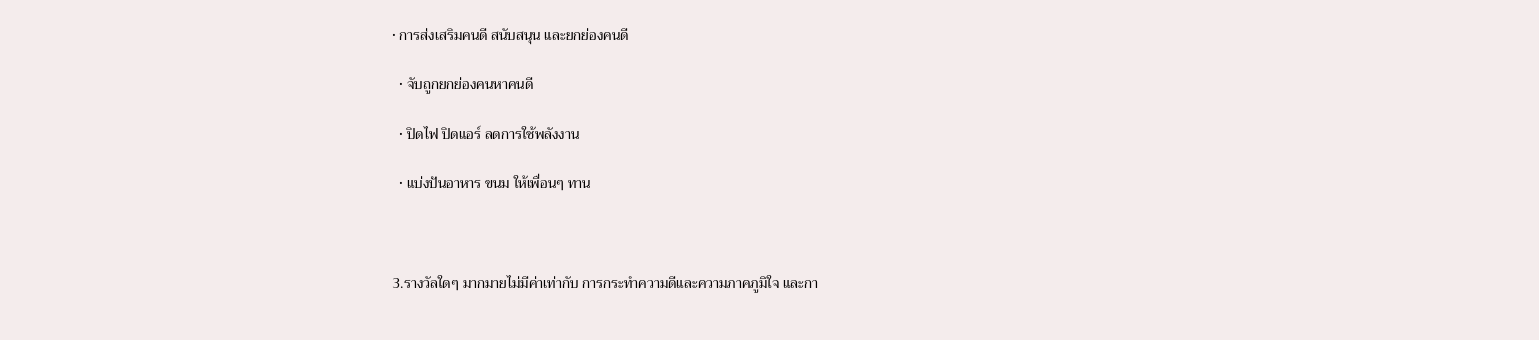• การส่งเสริมคนดี สนับสนุน และยกย่องคนดี

  • จับถูกยกย่องคนหาคนดี

  • ปิดไฟ ปิดแอร์ ลดการใช้พลังงาน

  • แบ่งปันอาหาร ขนม ให้เพื่อนๆ ทาน



3.รางวัลใดๆ มากมายไม่มีค่าเท่ากับ การกระทำความดีและความภาคภูมิใจ และกา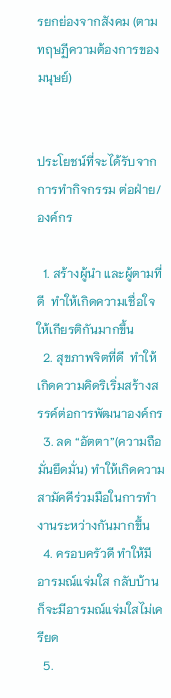รยกย่องจากสังคม (ตามทฤษฏีความต้องการของมนุษย์)


ประโยชน์ที่จะได้รับจากการทำกิจกรรม ต่อฝ่าย/องค์กร

  1. สร้างผู้นำ และผู้ตามที่ดี  ทำให้เกิดความเชื่อใจให้เกียรติกันมากขึ้น
  2. สุขภาพจิตที่ดี  ทำให้เกิดความคิดริเริ่มสร้างสรรค์ต่อการพัฒนาองค์กร
  3. ลด “อัตตา”(ความถือมั่นยึดมั่น) ทำให้เกิดความสามัคคีร่วมมือในการทำงานระหว่างกันมากขึ้น
  4. ครอบครัวดี ทำให้มีอารมณ์แจ่มใส กลับบ้านก็จะมีอารมณ์แจ่มใสไม่เครียด
  5.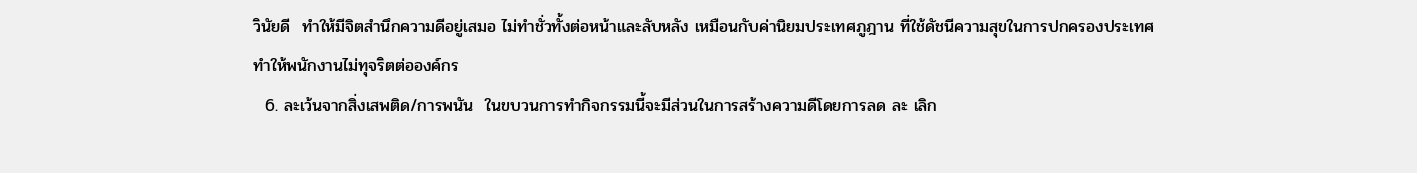วินัยดี  ทำให้มีจิตสำนึกความดีอยู่เสมอ ไม่ทำชั่วทั้งต่อหน้าและลับหลัง เหมือนกับค่านิยมประเทศภูฎาน ที่ใช้ดัชนีความสุขในการปกครองประเทศ  ทำให้พนักงานไม่ทุจริตต่อองค์กร
  6. ละเว้นจากสิ่งเสพติด/การพนัน  ในขบวนการทำกิจกรรมนี้จะมีส่วนในการสร้างความดีโดยการลด ละ เลิก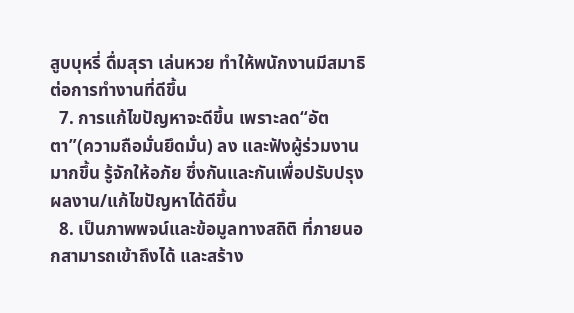สูบบุหรี่ ดื่มสุรา เล่นหวย ทำให้พนักงานมีสมาธิต่อการทำงานที่ดีขึ้น
  7. การแก้ไขปัญหาจะดีขึ้น เพราะลด“อัตตา”(ความถือมั่นยึดมั่น) ลง และฟังผู้ร่วมงานมากขึ้น รู้จักให้อภัย ซึ่งกันและกันเพื่อปรับปรุงผลงาน/แก้ไขปัญหาได้ดีขึ้น
  8. เป็นภาพพจน์และข้อมูลทางสถิติ ที่ภายนอกสามารถเข้าถึงได้ และสร้าง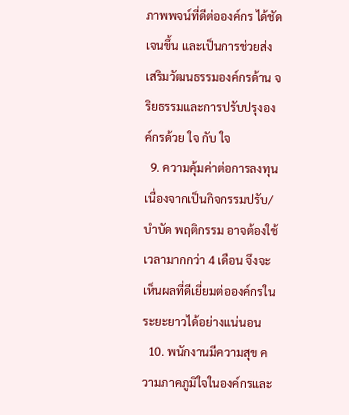ภาพพจน์ที่ดีต่อองค์กร ได้ชัดเจนขึ้น และเป็นการช่วยส่งเสริมวัฒนธรรมองค์กรด้าน จริยธรรมและการปรับปรุงองค์กรด้วย ใจ กับ ใจ
  9. ความคุ้มค่าต่อการลงทุน เนื่องจากเป็นกิจกรรมปรับ/บำบัด พฤติกรรม อาจต้องใช้เวลามากกว่า 4 เดือน จึงจะเห็นผลที่ดีเยี่ยมต่อองค์กรในระยะยาวได้อย่างแน่นอน
  10. พนักงานมีความสุข ความภาคภูมิใจในองค์กรและ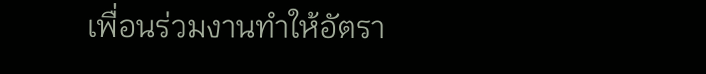เพื่อนร่วมงานทำให้อัตรา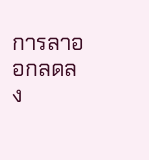การลาออกลดลง